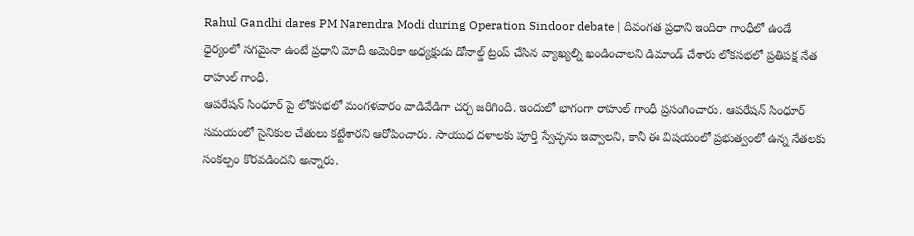Rahul Gandhi dares PM Narendra Modi during Operation Sindoor debate | దివంగత ప్రధాని ఇందిరా గాంధీలో ఉండే ధైర్యంలో సగమైనా ఉంటే ప్రధాని మోదీ అమెరికా అధ్యక్షుడు డోనాల్డ్ ట్రంప్ చేసిన వ్యాఖ్యల్ని ఖండించాలని డిమాండ్ చేశారు లోకసభలో ప్రతిపక్ష నేత రాహుల్ గాంధీ.
ఆపరేషన్ సింధూర్ పై లోకసభలో మంగళవారం వాడివేడిగా చర్చ జరిగింది. ఇందులో భాగంగా రాహుల్ గాంధీ ప్రసంగించారు. ఆపరేషన్ సింధూర్ సమయంలో సైనికుల చేతులు కట్టేశారని ఆరోపించారు. సాయుధ దళాలకు పూర్తి స్వేచ్ఛను ఇవ్వాలని, కానీ ఈ విషయంలో ప్రభుత్వంలో ఉన్న నేతలకు సంకల్పం కొరవడిందని అన్నారు.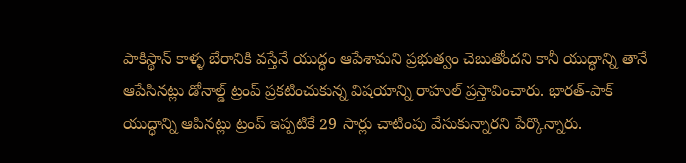పాకిస్థాన్ కాళ్ళ బేరానికి వస్తేనే యుద్ధం ఆపేశామని ప్రభుత్వం చెబుతోందని కానీ యుద్ధాన్ని తానే ఆపేసినట్లు డోనాల్డ్ ట్రంప్ ప్రకటించుకున్న విషయాన్ని రాహుల్ ప్రస్తావించారు. భారత్-పాక్ యుద్ధాన్ని ఆపినట్లు ట్రంప్ ఇప్పటికే 29 సార్లు చాటింపు వేసుకున్నారని పేర్కొన్నారు.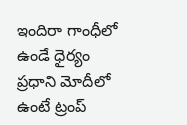ఇందిరా గాంధీలో ఉండే ధైర్యం ప్రధాని మోదీలో ఉంటే ట్రంప్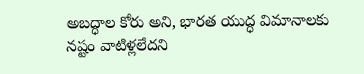అబద్ధాల కోరు అని, భారత యుద్ధ విమానాలకు నష్టం వాటిళ్లలేదని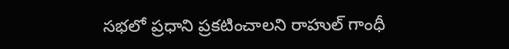సభలో ప్రధాని ప్రకటించాలని రాహుల్ గాంధీ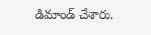డిమాండ్ చేశారు.